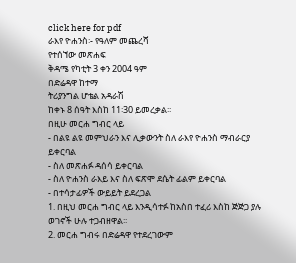click here for pdf
ራእየ ዮሐንስ፡- የዓለም መጨረሻ
የተሰኘው መጽሐፍ
ቅዳሜ የካቲት 3 ቀን 2004 ዓም
በድሬዳዋ ከተማ
ትሪያንግል ሆቴል አዳራሽ
ከቀኑ 8 ሰዓት እስከ 11፡30 ይመረቃል፡፡
በዚሁ መርሐ ግብር ላይ
- በልዩ ልዩ መምህራን እና ሊቃውንት ስለ ራእየ ዮሐንስ ማብራርያ ይቀርባል
- ስለ መጽሐፉ ዳሰሳ ይቀርባል
- ስለ ዮሐንስ ራእይ እና ስለ ፍጽሞ ደሴት ፊልም ይቀርባል
- በተሳታፊዎች ውይይት ይደረጋል
1. በዚህ መርሐ ግብር ላይ እንዲሳተፉ ከአስበ ተፈሪ እስከ ጅጅጋ ያሉ ወገኖች ሁሉ ተጋብዘዋል፡፡
2. መርሐ ግብሩ በድሬዳዋ የተደረገውም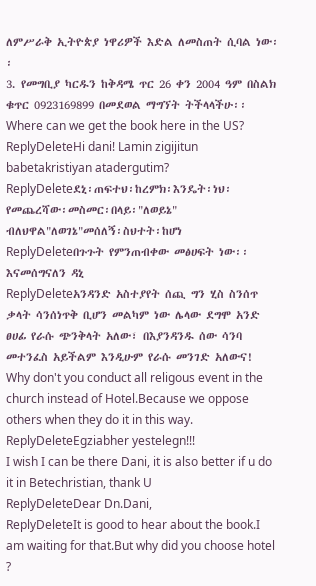ለምሥራቅ ኢትዮጵያ ነዋሪዎች እድል ለመስጠት ሲባል ነው፡፡
3. የመግቢያ ካርዱን ከቅዳሜ ጥር 26 ቀን 2004 ዓም በስልክ ቁጥር 0923169899 በመደወል ማግኘት ትችላላችሁ፡፡
Where can we get the book here in the US?
ReplyDeleteHi dani! Lamin zigijitun babetakristiyan atadergutim?
ReplyDeleteደኒ፡ጠፍተህ፡ከረምክ፡እንዴት፡ነህ፡የመጨረሻው፡መስመር፡በላይ፡"ለወይኔ" ብለህዋል"ለወገኔ"መሰለኝ፡ስህተት፡ከሆነ
ReplyDeleteበጉጉት የምንጠብቀው መፅሀፍት ነው፡፡ እናመሰግናለን ዳኒ
ReplyDeleteአንዳንድ አስተያየት ሰጪ ግን ሂስ ስንሰጥ ቃላት ሳንሰነጥቅ ቢሆን መልካም ነው ሌላው ደግሞ አንድ ፀሀፊ የራሱ ጭንቅላት አለው፣ በእያንዳንዱ ሰው ሳንባ መተንፈስ አይችልም እንዲሁም የራሱ መንገድ አለውና!
Why don't you conduct all religous event in the church instead of Hotel.Because we oppose others when they do it in this way.
ReplyDeleteEgziabher yestelegn!!!
I wish I can be there Dani, it is also better if u do it in Betechristian, thank U
ReplyDeleteDear Dn.Dani,
ReplyDeleteIt is good to hear about the book.I am waiting for that.But why did you choose hotel ?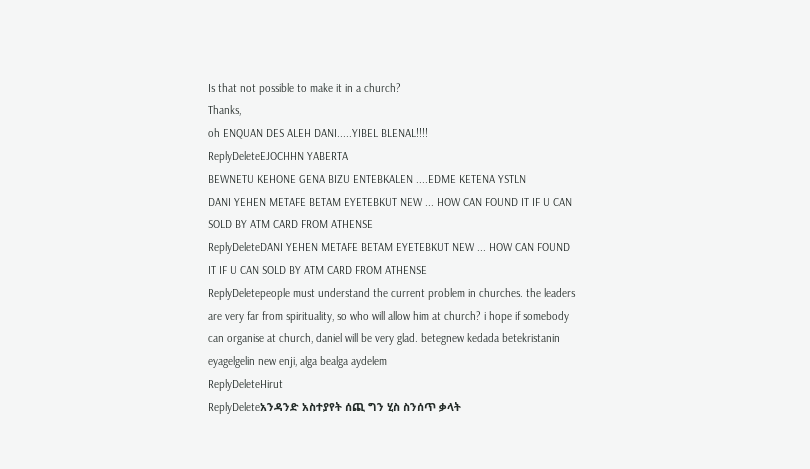Is that not possible to make it in a church?
Thanks,
oh ENQUAN DES ALEH DANI.....YIBEL BLENAL!!!!
ReplyDeleteEJOCHHN YABERTA
BEWNETU KEHONE GENA BIZU ENTEBKALEN ....EDME KETENA YSTLN
DANI YEHEN METAFE BETAM EYETEBKUT NEW ... HOW CAN FOUND IT IF U CAN SOLD BY ATM CARD FROM ATHENSE
ReplyDeleteDANI YEHEN METAFE BETAM EYETEBKUT NEW ... HOW CAN FOUND IT IF U CAN SOLD BY ATM CARD FROM ATHENSE
ReplyDeletepeople must understand the current problem in churches. the leaders are very far from spirituality, so who will allow him at church? i hope if somebody can organise at church, daniel will be very glad. betegnew kedada betekristanin eyagelgelin new enji, alga bealga aydelem
ReplyDeleteHirut
ReplyDeleteአንዳንድ አስተያየት ሰጪ ግን ሂስ ስንሰጥ ቃላት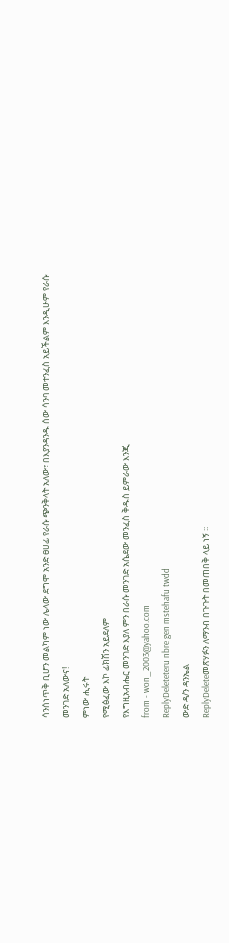ሳንሰነጥቅ ቢሆን መልካም ነው ሌላው ደግሞ አንድ ፀሀፊ የራሱ ጭንቅላት አለው፣ በእያንዳንዱ ሰው ሳንባ መተንፈስ አይችልም እንዲሁም የራሱ መንገድ አለውና!
ምነው ሒሩት
የሚፅፈው እኮ ፊክሽን አይደለም
የእግዚአብሔር መንገድ እያለ ምን በራሱ መንገድ አሴደው መንፈስ ቅዱስ ይምራው እንጂ
from - won_2003@yahoo.com
ReplyDeleteteru nbre gen mstehafu twdd
ውድ ዳ/ን ዳንኤል
ReplyDeleteመጽሃፉን ለማንብ በጉጉት በመጠበቅ ላይ ነኝ ፡፡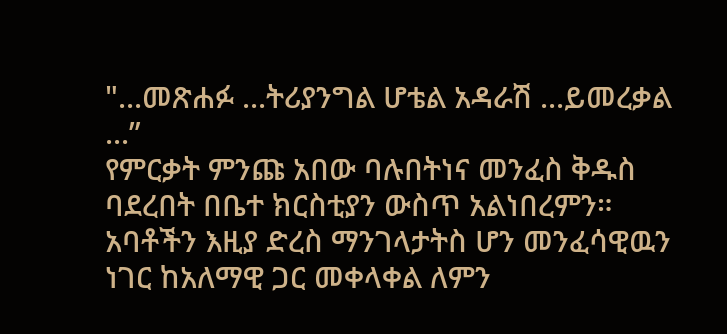"...መጽሐፉ ...ትሪያንግል ሆቴል አዳራሽ ...ይመረቃል ...”
የምርቃት ምንጩ አበው ባሉበትነና መንፈስ ቅዱስ ባደረበት በቤተ ክርስቲያን ውስጥ አልነበረምን። አባቶችን እዚያ ድረስ ማንገላታትስ ሆን መንፈሳዊዉን ነገር ከአለማዊ ጋር መቀላቀል ለምን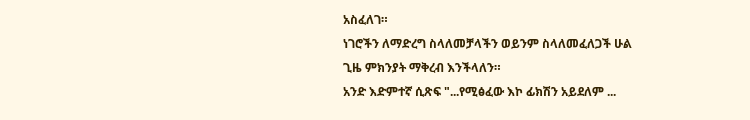አስፈለገ።
ነገሮችን ለማድረግ ስላለመቻላችን ወይንም ስላለመፈለጋች ሁል ጊዜ ምክንያት ማቅረብ እንችላለን።
አንድ እድምተኛ ሲጽፍ "...የሚፅፈው እኮ ፊክሽን አይደለም ...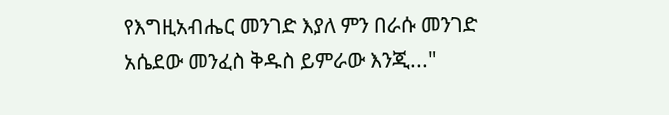የእግዚአብሔር መንገድ እያለ ምን በራሱ መንገድ አሴደው መንፈስ ቅዱስ ይምራው እንጂ..."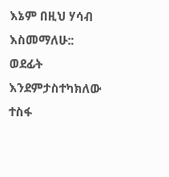እኔም በዚህ ሃሳብ እስመማለሁ::
ወደፊት እንደምታስተካክለው ተስፋ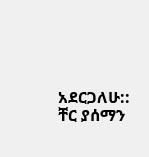አደርጋለሁ::
ቸር ያሰማን